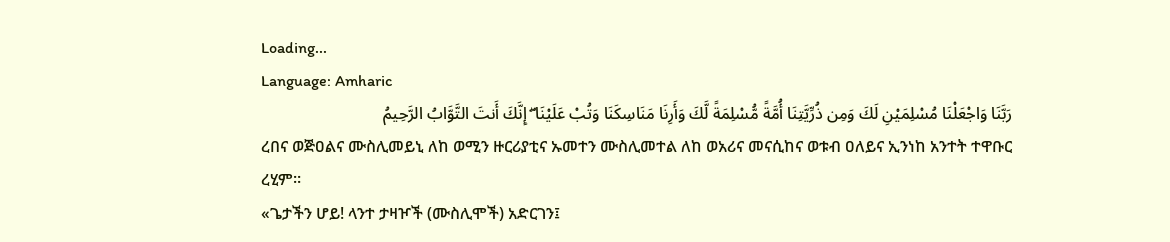Loading...
Language: Amharic
رَبَّنَا وَاجْعَلْنَا مُسْلِمَيْنِ لَكَ وَمِن ذُرِّيَّتِنَا أُمَّةً مُّسْلِمَةً لَّكَ وَأَرِنَا مَنَاسِكَنَا وَتُبْ عَلَيْنَا ۖ إِنَّكَ أَنتَ التَّوَّابُ الرَّحِيمُ
ረበና ወጅዐልና ሙስሊመይኒ ለከ ወሚን ዙርሪያቲና ኡመተን ሙስሊመተል ለከ ወአሪና መናሲከና ወቱብ ዐለይና ኢንነከ አንተት ተዋቡር ረሂም።
«ጌታችን ሆይ! ላንተ ታዛዦች (ሙስሊሞች) አድርገን፤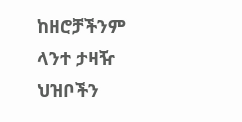ከዘሮቻችንም ላንተ ታዛዥ ህዝቦችን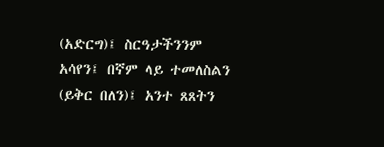(አድርግ)፤ ስርዓታችንንም አሳየን፤ በኛም ላይ ተመለስልን (ይቅር በለን)፤ አንተ ጸጸትን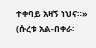ተቀባይ አዛኝ ነህና።» (ሱረቱ አል-በቀራ፡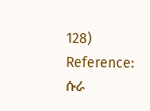128)
Reference: ሱራ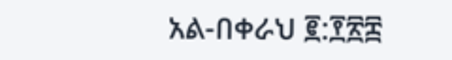አል-በቀራህ ፪:፻፳፰